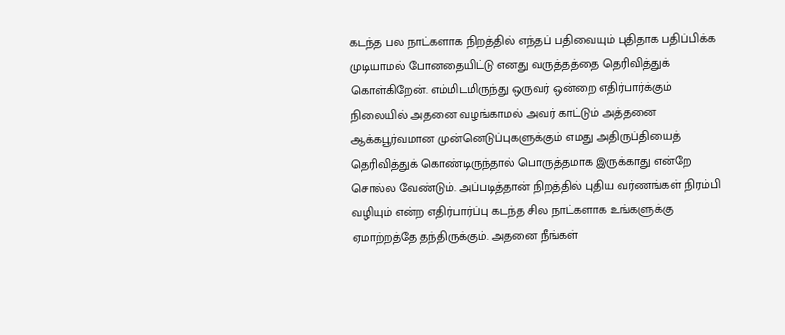கடந்த பல நாட்களாக நிறத்தில் எந்தப் பதிவையும் புதிதாக பதிப்பிக்க முடியாமல் போனதையிட்டு எனது வருத்தத்தை தெரிவித்துக் கொள்கிறேன். எம்மிடமிருந்து ஒருவர் ஒன்றை எதிர்பார்க்கும் நிலையில் அதனை வழங்காமல் அவர் காட்டும் அத்தனை ஆக்கபூர்வமான முன்னெடுப்புகளுக்கும் எமது அதிருப்தியைத் தெரிவித்துக் கொண்டிருந்தால் பொருத்தமாக இருக்காது என்றே சொல்ல வேண்டும். அப்படித்தான் நிறத்தில் புதிய வர்ணங்கள் நிரம்பி வழியும் என்ற எதிர்பார்ப்பு கடந்த சில நாட்களாக உங்களுக்கு ஏமாற்றத்தே தந்திருக்கும். அதனை நீங்கள்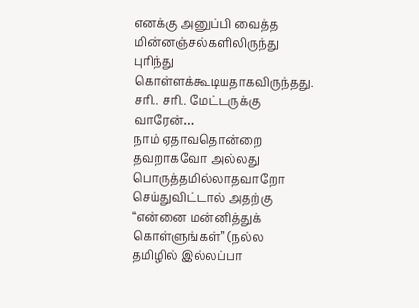எனக்கு அனுப்பி வைத்த மின்னஞ்சல்களிலிருந்து புரிந்து கொள்ளக்கூடியதாகவிருந்தது. சரி.. சரி.. மேட்டருக்கு வாரேன்…
நாம் ஏதாவதொன்றை தவறாகவோ அல்லது பொருத்தமில்லாதவாறோ செய்துவிட்டால் அதற்கு “என்னை மன்னித்துக் கொள்ளுங்கள்” (நல்ல தமிழில் இல்லப்பா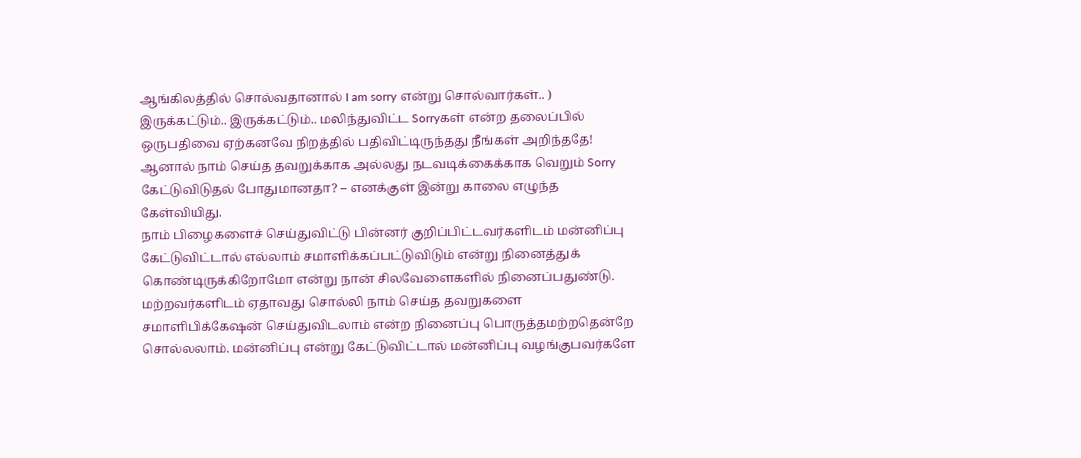ஆங்கிலத்தில் சொல்வதானால் I am sorry என்று சொல்வார்கள்.. ) இருக்கட்டும்.. இருக்கட்டும்.. மலிந்துவிட்ட Sorryகள் என்ற தலைப்பில் ஒருபதிவை ஏற்கனவே நிறத்தில் பதிவிட்டிருந்தது நீங்கள் அறிந்ததே! ஆனால் நாம் செய்த தவறுக்காக அல்லது நடவடிக்கைக்காக வெறும் Sorry கேட்டுவிடுதல் போதுமானதா? – எனக்குள் இன்று காலை எழுந்த கேள்வியிது.
நாம் பிழைகளைச் செய்துவிட்டு பின்னர் குறிப்பிட்டவர்களிடம் மன்னிப்பு கேட்டுவிட்டால் எல்லாம் சமாளிக்கப்பட்டுவிடும் என்று நினைத்துக் கொண்டிருக்கிறோமோ என்று நான் சிலவேளைகளில் நினைப்பதுண்டு. மற்றவர்களிடம் ஏதாவது சொல்லி நாம் செய்த தவறுகளை சமாளிபிக்கேஷன் செய்துவிடலாம் என்ற நினைப்பு பொருத்தமற்றதென்றே சொல்லலாம். மன்னிப்பு என்று கேட்டுவிட்டால் மன்னிப்பு வழங்குபவர்களே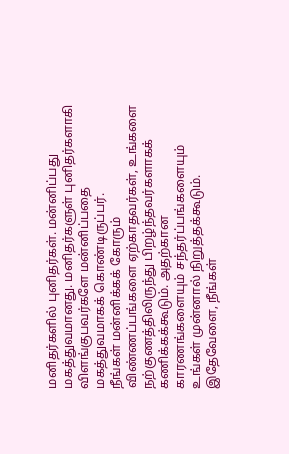மனிதர்களில் புனிதர்கள். மன்னிப்பது மகத்துவமானது. மனிதர்களுள் புனிதர்களாகி விளங்குபவர்களே மன்னிப்பதை மகத்துவமாகக் கொண்டிருப்பர்.
நீங்கள் மன்னிக்கக் கோரும் விண்ணப்பங்களை ஏற்காதவர்கள், உங்களை நற்குணத்திலிருந்து பிறழ்ந்தவர்களாகக் கணிக்கக்கூடும். அதற்கான காரணங்களையும் சந்தர்ப்பங்களையும் உங்கள் முன்னால் நிறுத்தக்கூடும். இதேவேளை, நீங்கள்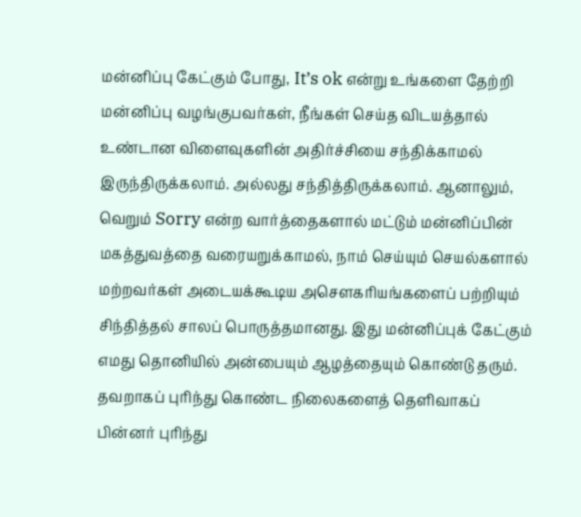மன்னிப்பு கேட்கும் போது, It’s ok என்று உங்களை தேற்றி மன்னிப்பு வழங்குபவர்கள், நீங்கள் செய்த விடயத்தால் உண்டான விளைவுகளின் அதிர்ச்சியை சந்திக்காமல் இருந்திருக்கலாம். அல்லது சந்தித்திருக்கலாம். ஆனாலும், வெறும் Sorry என்ற வார்த்தைகளால் மட்டும் மன்னிப்பின் மகத்துவத்தை வரையறுக்காமல், நாம் செய்யும் செயல்களால் மற்றவர்கள் அடையக்கூடிய அசெளகரியங்களைப் பற்றியும் சிந்தித்தல் சாலப் பொருத்தமானது. இது மன்னிப்புக் கேட்கும் எமது தொனியில் அன்பையும் ஆழத்தையும் கொண்டு தரும்.
தவறாகப் புரிந்து கொண்ட நிலைகளைத் தெளிவாகப் பின்னர் புரிந்து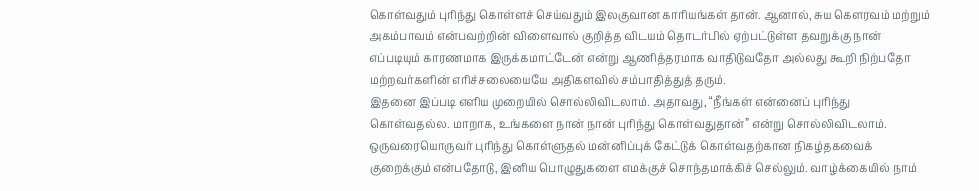கொள்வதும் புரிந்து கொள்ளச் செய்வதும் இலகுவான காரியங்கள் தான். ஆனால், சுய கெளரவம் மற்றும் அகம்பாவம் என்பவற்றின் விளைவால் குறித்த விடயம் தொடர்பில் ஏற்பட்டுள்ள தவறுக்கு நான் எப்படியும் காரணமாக இருக்கமாட்டேன் என்று ஆணித்தரமாக வாதிடுவதோ அல்லது கூறி நிற்பதோ மற்றவர்களின் எரிச்சலையையே அதிகளவில் சம்பாதித்துத் தரும்.
இதனை இப்படி எளிய முறையில் சொல்லிவிடலாம். அதாவது, “நீங்கள் என்னைப் புரிந்து கொள்வதல்ல. மாறாக, உங்களை நான் நான் புரிந்து கொள்வதுதான்” என்று சொல்லிவிடலாம். ஒருவரையொருவர் புரிந்து கொள்ளுதல் மன்னிப்புக் கேட்டுக் கொள்வதற்கான நிகழ்தகவைக் குறைக்கும் என்பதோடு, இனிய பொழுதுகளை எமக்குச் சொந்தமாக்கிச் செல்லும். வாழ்க்கையில் நாம்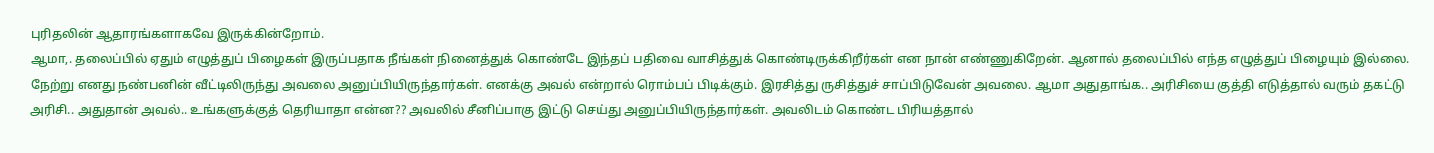புரிதலின் ஆதாரங்களாகவே இருக்கின்றோம்.
ஆமா,. தலைப்பில் ஏதும் எழுத்துப் பிழைகள் இருப்பதாக நீங்கள் நினைத்துக் கொண்டே இந்தப் பதிவை வாசித்துக் கொண்டிருக்கிறீர்கள் என நான் எண்ணுகிறேன். ஆனால் தலைப்பில் எந்த எழுத்துப் பிழையும் இல்லை. நேற்று எனது நண்பனின் வீட்டிலிருந்து அவலை அனுப்பியிருந்தார்கள். எனக்கு அவல் என்றால் ரொம்பப் பிடிக்கும். இரசித்து ருசித்துச் சாப்பிடுவேன் அவலை. ஆமா அதுதாங்க.. அரிசியை குத்தி எடுத்தால் வரும் தகட்டு அரிசி.. அதுதான் அவல்.. உங்களுக்குத் தெரியாதா என்ன?? அவலில் சீனிப்பாகு இட்டு செய்து அனுப்பியிருந்தார்கள். அவலிடம் கொண்ட பிரியத்தால்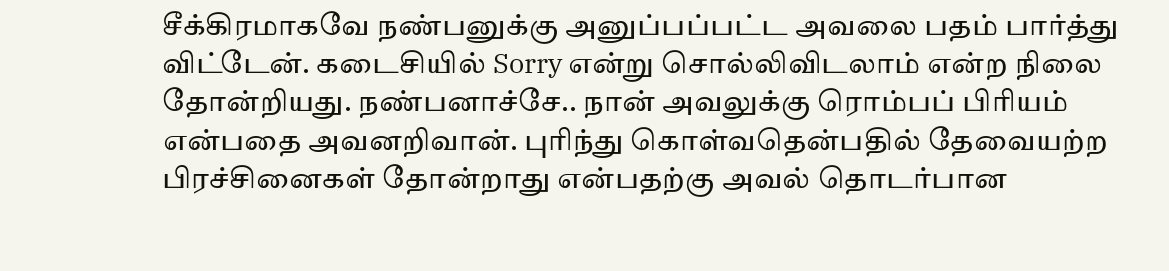சீக்கிரமாகவே நண்பனுக்கு அனுப்பப்பட்ட அவலை பதம் பார்த்து விட்டேன். கடைசியில் Sorry என்று சொல்லிவிடலாம் என்ற நிலை தோன்றியது. நண்பனாச்சே.. நான் அவலுக்கு ரொம்பப் பிரியம் என்பதை அவனறிவான். புரிந்து கொள்வதென்பதில் தேவையற்ற பிரச்சினைகள் தோன்றாது என்பதற்கு அவல் தொடர்பான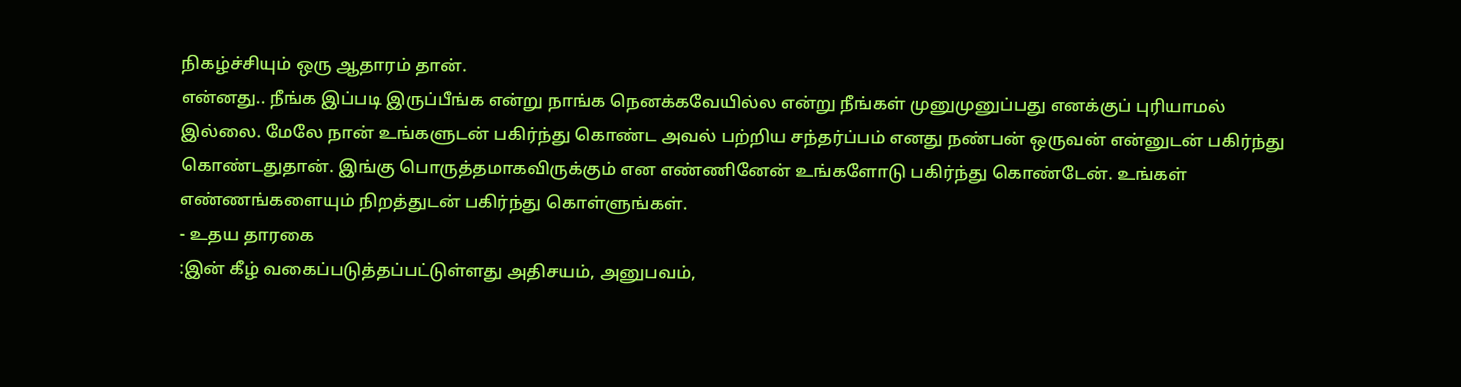நிகழ்ச்சியும் ஒரு ஆதாரம் தான்.
என்னது.. நீங்க இப்படி இருப்பீங்க என்று நாங்க நெனக்கவேயில்ல என்று நீங்கள் முனுமுனுப்பது எனக்குப் புரியாமல் இல்லை. மேலே நான் உங்களுடன் பகிர்ந்து கொண்ட அவல் பற்றிய சந்தர்ப்பம் எனது நண்பன் ஒருவன் என்னுடன் பகிர்ந்து கொண்டதுதான். இங்கு பொருத்தமாகவிருக்கும் என எண்ணினேன் உங்களோடு பகிர்ந்து கொண்டேன். உங்கள் எண்ணங்களையும் நிறத்துடன் பகிர்ந்து கொள்ளுங்கள்.
- உதய தாரகை
:இன் கீழ் வகைப்படுத்தப்பட்டுள்ளது அதிசயம், அனுபவம்,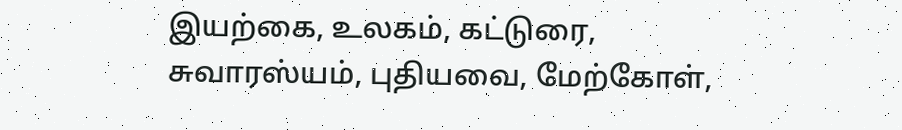இயற்கை, உலகம், கட்டுரை, சுவாரஸ்யம், புதியவை, மேற்கோள்,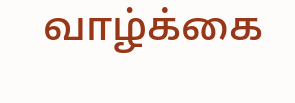வாழ்க்கை